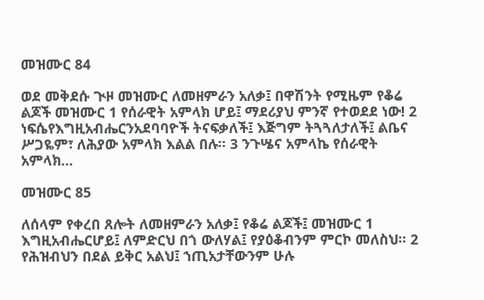መዝሙር 84

ወደ መቅደሱ ጒዞ መዝሙር ለመዘምራን አለቃ፤ በዋሽንት የሚዜም የቆሬ ልጆች መዝሙር 1 የሰራዊት አምላክ ሆይ፤ ማደሪያህ ምንኛ የተወደደ ነው! 2 ነፍሴየእግዚአብሔርንአደባባዮች ትናፍቃለች፤ እጅግም ትጓጓለታለች፤ ልቤና ሥጋዬም፣ ለሕያው አምላክ እልል በሉ። 3 ንጉሤና አምላኬ የሰራዊት አምላክ…

መዝሙር 85

ለሰላም የቀረበ ጸሎት ለመዘምራን አለቃ፤ የቆሬ ልጆች፤ መዝሙር 1 እግዚአብሔርሆይ፤ ለምድርህ በጎ ውለሃል፤ የያዕቆብንም ምርኮ መለስህ። 2 የሕዝብህን በደል ይቅር አልህ፤ ኀጢአታቸውንም ሁሉ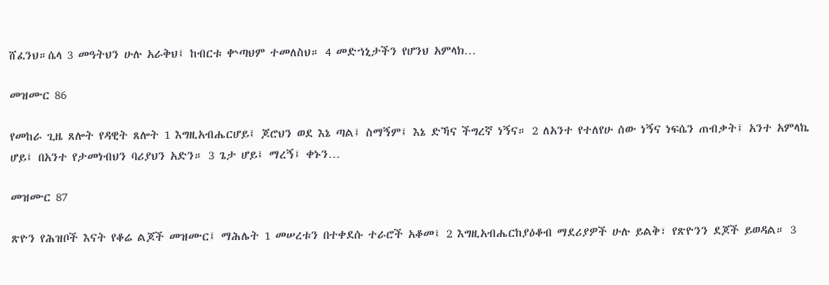ሸፈንህ።ሴላ 3 መዓትህን ሁሉ አራቅህ፤ ከብርቱ ቍጣህም ተመለስህ። 4 መድኀኒታችን የሆንህ አምላክ…

መዝሙር 86

የመከራ ጊዜ ጸሎት የዳዊት ጸሎት 1 እግዚአብሔርሆይ፤ ጆሮህን ወደ እኔ ጣል፤ ስማኝም፤ እኔ ድኻና ችግረኛ ነኝና። 2 ለአንተ የተለየሁ ሰው ነኝና ነፍሴን ጠብቃት፤ አንተ አምላኬ ሆይ፤ በአንተ የታመነብህን ባሪያህን አድን። 3 ጌታ ሆይ፤ ማረኝ፤ ቀኑን…

መዝሙር 87

ጽዮን የሕዝቦች እናት የቆሬ ልጆች መዝሙር፤ ማሕሌት 1 መሠረቱን በተቀደሱ ተራሮች አቆመ፤ 2 እግዚአብሔርከያዕቆብ ማደሪያዎች ሁሉ ይልቅ፣ የጽዮንን ደጆች ይወዳል። 3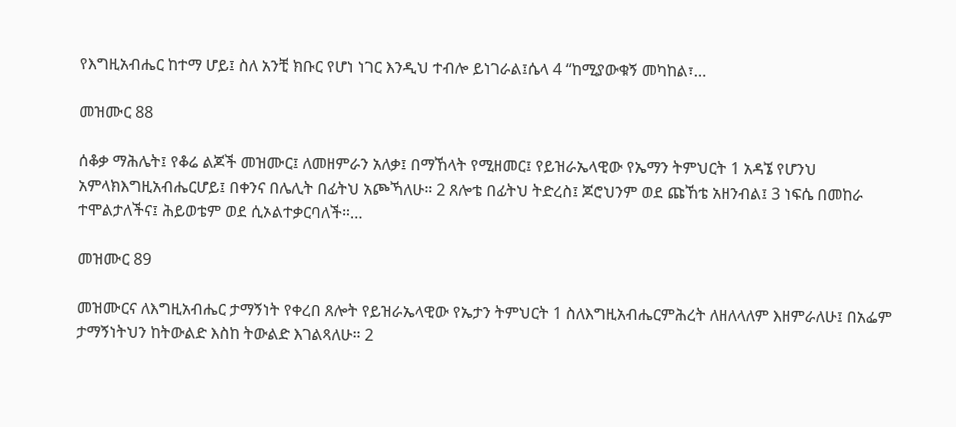የእግዚአብሔር ከተማ ሆይ፤ ስለ አንቺ ክቡር የሆነ ነገር እንዲህ ተብሎ ይነገራል፤ሴላ 4 “ከሚያውቁኝ መካከል፣…

መዝሙር 88

ሰቆቃ ማሕሌት፤ የቆሬ ልጆች መዝሙር፤ ለመዘምራን አለቃ፤ በማኸላት የሚዘመር፤ የይዝራኤላዊው የኤማን ትምህርት 1 አዳኜ የሆንህ አምላክእግዚአብሔርሆይ፤ በቀንና በሌሊት በፊትህ አጮኻለሁ። 2 ጸሎቴ በፊትህ ትድረስ፤ ጆሮህንም ወደ ጩኸቴ አዘንብል፤ 3 ነፍሴ በመከራ ተሞልታለችና፤ ሕይወቴም ወደ ሲኦልተቃርባለች።…

መዝሙር 89

መዝሙርና ለእግዚአብሔር ታማኝነት የቀረበ ጸሎት የይዝራኤላዊው የኤታን ትምህርት 1 ስለእግዚአብሔርምሕረት ለዘለላለም እዘምራለሁ፤ በአፌም ታማኝነትህን ከትውልድ እስከ ትውልድ እገልጻለሁ። 2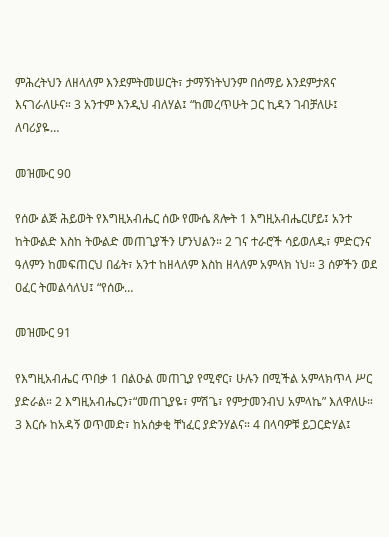ምሕረትህን ለዘላለም እንደምትመሠርት፣ ታማኝነትህንም በሰማይ እንደምታጸና እናገራለሁና። 3 አንተም እንዲህ ብለሃል፤ “ከመረጥሁት ጋር ኪዳን ገብቻለሁ፤ ለባሪያዬ…

መዝሙር 90

የሰው ልጅ ሕይወት የእግዚአብሔር ሰው የሙሴ ጸሎት 1 እግዚአብሔርሆይ፤ አንተ ከትውልድ እስከ ትውልድ መጠጊያችን ሆንህልን። 2 ገና ተራሮች ሳይወለዱ፣ ምድርንና ዓለምን ከመፍጠርህ በፊት፣ አንተ ከዘላለም እስከ ዘላለም አምላክ ነህ። 3 ሰዎችን ወደ ዐፈር ትመልሳለህ፤ “የሰው…

መዝሙር 91

የእግዚአብሔር ጥበቃ 1 በልዑል መጠጊያ የሚኖር፣ ሁሉን በሚችል አምላክጥላ ሥር ያድራል። 2 እግዚአብሔርን፣“መጠጊያዬ፣ ምሽጌ፣ የምታመንብህ አምላኬ” እለዋለሁ። 3 እርሱ ከአዳኝ ወጥመድ፣ ከአሰቃቂ ቸነፈር ያድንሃልና። 4 በላባዎቹ ይጋርድሃል፤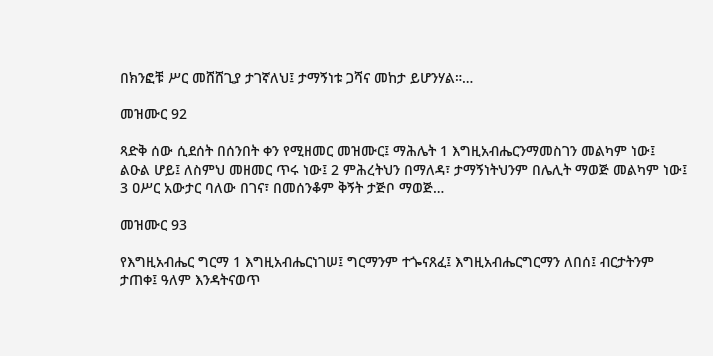በክንፎቹ ሥር መሸሸጊያ ታገኛለህ፤ ታማኝነቱ ጋሻና መከታ ይሆንሃል።…

መዝሙር 92

ጻድቅ ሰው ሲደሰት በሰንበት ቀን የሚዘመር መዝሙር፤ ማሕሌት 1 እግዚአብሔርንማመስገን መልካም ነው፤ ልዑል ሆይ፤ ለስምህ መዘመር ጥሩ ነው፤ 2 ምሕረትህን በማለዳ፣ ታማኝነትህንም በሌሊት ማወጅ መልካም ነው፤ 3 ዐሥር አውታር ባለው በገና፣ በመሰንቆም ቅኝት ታጅቦ ማወጅ…

መዝሙር 93

የእግዚአብሔር ግርማ 1 እግዚአብሔርነገሠ፤ ግርማንም ተጐናጸፈ፤ እግዚአብሔርግርማን ለበሰ፤ ብርታትንም ታጠቀ፤ ዓለም እንዳትናወጥ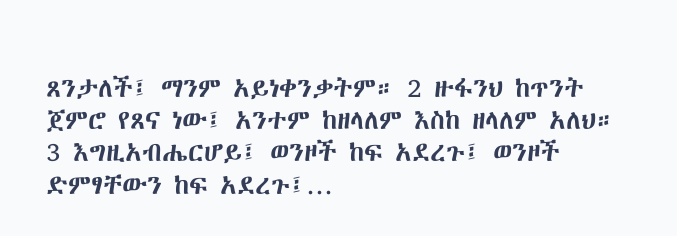ጸንታለች፤ ማንም አይነቀንቃትም። 2 ዙፋንህ ከጥንት ጀምሮ የጸና ነው፤ አንተም ከዘላለም እስከ ዘላለም አለህ። 3 እግዚአብሔርሆይ፤ ወንዞች ከፍ አደረጉ፤ ወንዞች ድምፃቸውን ከፍ አደረጉ፤…